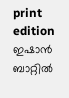print edition ഇഷാൻ ബാറ്റിൽ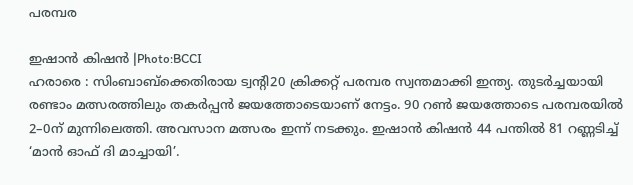പരമ്പര

ഇഷാൻ കിഷൻ |Photo:BCCI
ഹരാരെ : സിംബാബ്ക്കെതിരായ ട്വന്റി20 ക്രിക്കറ്റ് പരമ്പര സ്വന്തമാക്കി ഇന്ത്യ. തുടർച്ചയായി രണ്ടാം മത്സരത്തിലും തകർപ്പൻ ജയത്തോടെയാണ് നേട്ടം. 90 റൺ ജയത്തോടെ പരമ്പരയിൽ 2–0ന് മുന്നിലെത്തി. അവസാന മത്സരം ഇന്ന് നടക്കും. ഇഷാൻ കിഷൻ 44 പന്തിൽ 81 റണ്ണടിച്ച് ‘മാൻ ഓഫ് ദി മാച്ചായി’.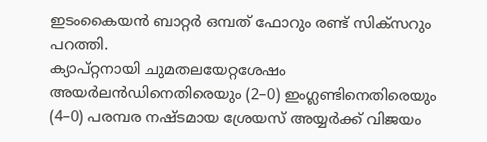ഇടംകൈയൻ ബാറ്റർ ഒമ്പത് ഫോറും രണ്ട് സിക്സറും പറത്തി.
ക്യാപ്റ്റനായി ചുമതലയേറ്റശേഷം അയർലൻഡിനെതിരെയും (2–0) ഇംഗ്ലണ്ടിനെതിരെയും (4–0) പരമ്പര നഷ്ടമായ ശ്രേയസ് അയ്യർക്ക് വിജയം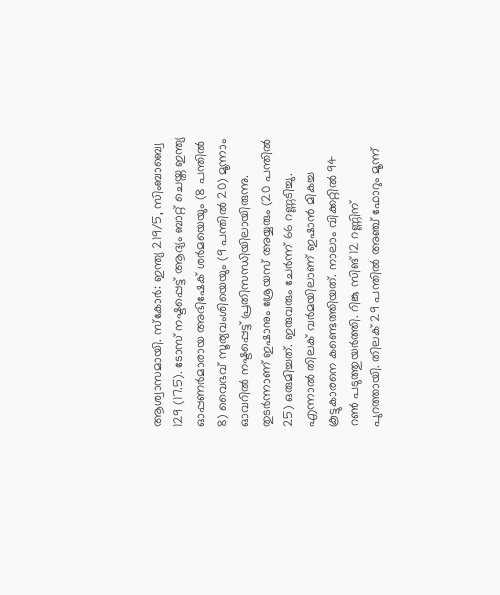ആശ്വാസമായി. സ്കോർ: ഇന്ത്യ 219/5, സിംബാബ്വെ 129 (17.5). ടോസ് നഷ്ടപ്പെട്ട് ആദ്യം ബാറ്റ് ചെയ്ത ഇന്ത്യ ഓപ്പണർമാരായ അഭിഷേക് ശർമയെയും (8 പന്തിൽ 8) വൈഭവ് സൂര്യവംശിയെയും (9 പന്തിൽ 20) മൂന്നാം ഓവറിൽ നഷ്ടപ്പെട്ട് പ്രതിസന്ധിയിലായിരുന്നു. തുടർന്നാണ് ഇഷാനും ശ്രേയസ് അയ്യരും (20 പന്തിൽ 25) ഒരുമിച്ചത്. ഇരുവരും ചേർന്ന് 66 റണ്ണടിച്ചു.
എന്നാൽ തിലക് വർമയിലാണ് ഇഷാൻ മികച്ച കൂട്ടുകാരനെ കണ്ടെത്തിയത്. നാലാം വിക്കറ്റിൽ 94 റൺ പടുത്തുയർത്തി. റിങ്കു സിങ് 12 റണ്ണിന് പുറത്തായി. തിലക് 29 പന്തിൽ അഞ്ച് ഫോറും മൂന്ന്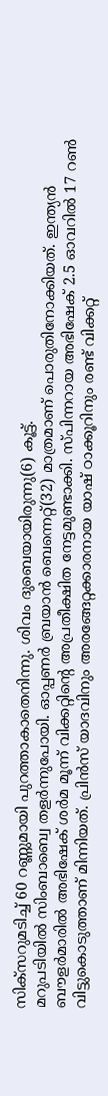സിക്സറുമടിച്ച് 60 റണ്ണുമായി പുറത്താകാതെനിന്നു. ശിവം ദുബെയായിരുന്നു(6) കൂട്ട്.
മറുപടിയിൽ സിംബാബ്വെ തളർന്നുപോയി. ഓപ്പണർ ബ്രയാൻ ബെന്നെറ്റ്(32) മാത്രമാണ് പൊരുതിനോക്കിയത്. ഇന്ത്യൻ ബൗളർമാരിൽ അഭിഷേക് ശർമ മൂന്ന് വിക്കറ്റിന്റെ അപ്രതീക്ഷിത നേട്ടമുണ്ടാക്കി. സ്പിന്നറായ അഭിഷേക് 2.5 ഓവറിൽ 17 റൺ വിട്ടുകൊടുത്താണ് മിന്നിയത്. പ്രിൻസ് യാദവിനും അരങ്ങേറ്റക്കാരനായ യാഷ് ഠാക്കൂറിനും രണ്ട് വിക്കറ്റ്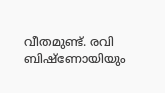വീതമുണ്ട്. രവി ബിഷ്ണോയിയും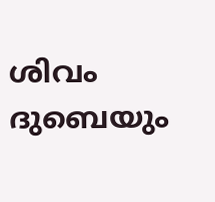ശിവം ദുബെയും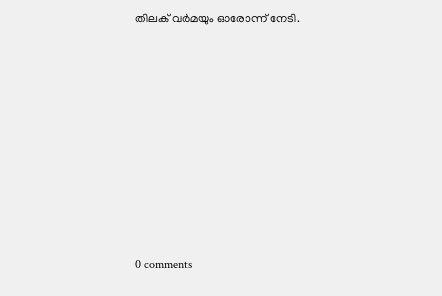തിലക് വർമയും ഓരോന്ന് നേടി.










0 comments